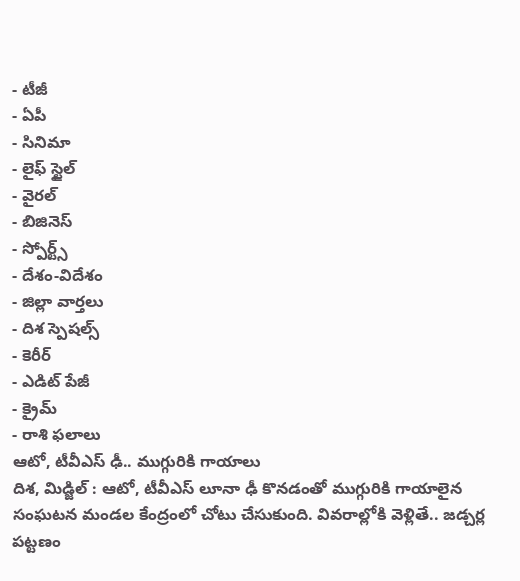- టీజీ
- ఏపీ
- సినిమా
- లైఫ్ స్టైల్
- వైరల్
- బిజినెస్
- స్పోర్ట్స్
- దేశం-విదేశం
- జిల్లా వార్తలు
- దిశ స్పెషల్స్
- కెరీర్
- ఎడిట్ పేజీ
- క్రైమ్
- రాశి ఫలాలు
ఆటో, టీవీఎస్ ఢీ.. ముగ్గురికి గాయాలు
దిశ, మిడ్జిల్ : ఆటో, టీవీఎస్ లూనా ఢీ కొనడంతో ముగ్గురికి గాయాలైన సంఘటన మండల కేంద్రంలో చోటు చేసుకుంది. వివరాల్లోకి వెళ్లితే.. జడ్చర్ల పట్టణం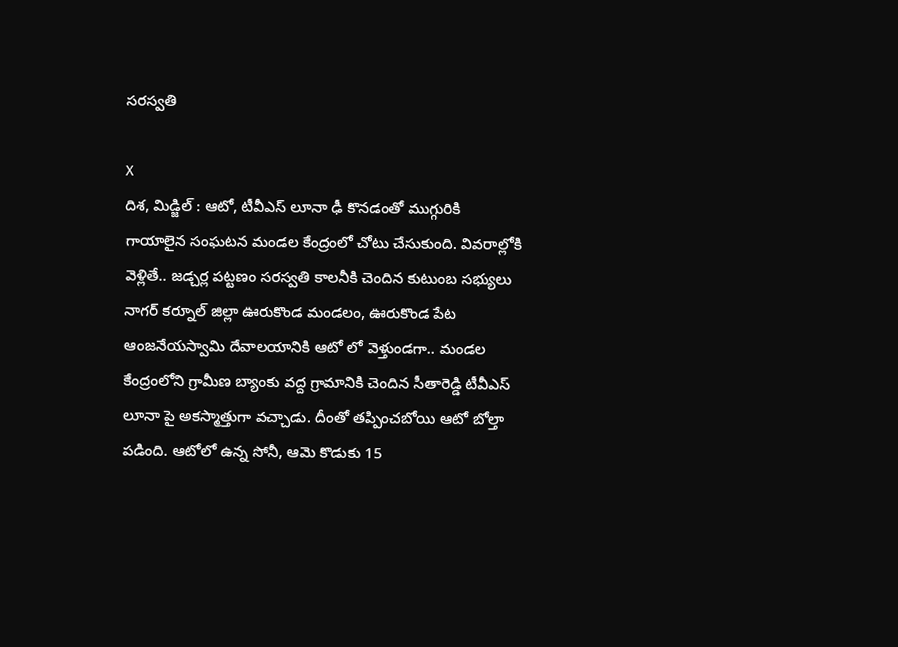సరస్వతి

X
దిశ, మిడ్జిల్ : ఆటో, టీవీఎస్ లూనా ఢీ కొనడంతో ముగ్గురికి గాయాలైన సంఘటన మండల కేంద్రంలో చోటు చేసుకుంది. వివరాల్లోకి వెళ్లితే.. జడ్చర్ల పట్టణం సరస్వతి కాలనీకి చెందిన కుటుంబ సభ్యులు నాగర్ కర్నూల్ జిల్లా ఊరుకొండ మండలం, ఊరుకొండ పేట ఆంజనేయస్వామి దేవాలయానికి ఆటో లో వెళ్తుండగా.. మండల కేంద్రంలోని గ్రామీణ బ్యాంకు వద్ద గ్రామానికి చెందిన సీతారెడ్డి టీవీఎస్ లూనా పై అకస్మాత్తుగా వచ్చాడు. దీంతో తప్పించబోయి ఆటో బోల్తా పడింది. ఆటోలో ఉన్న సోనీ, ఆమె కొడుకు 15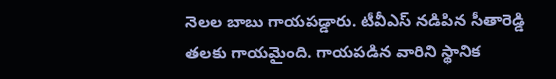నెలల బాబు గాయపడ్డారు. టీవీఎస్ నడిపిన సీతారెడ్డి తలకు గాయమైంది. గాయపడిన వారిని స్థానిక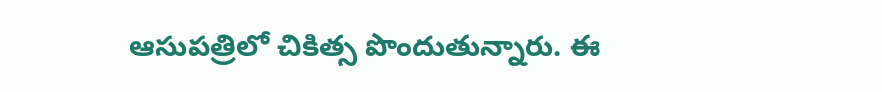ఆసుపత్రిలో చికిత్స పొందుతున్నారు. ఈ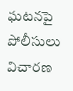ఘటనపై పోలీసులు విచారణ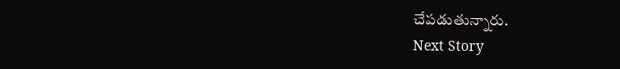చేపడుతున్నారు.
Next Story